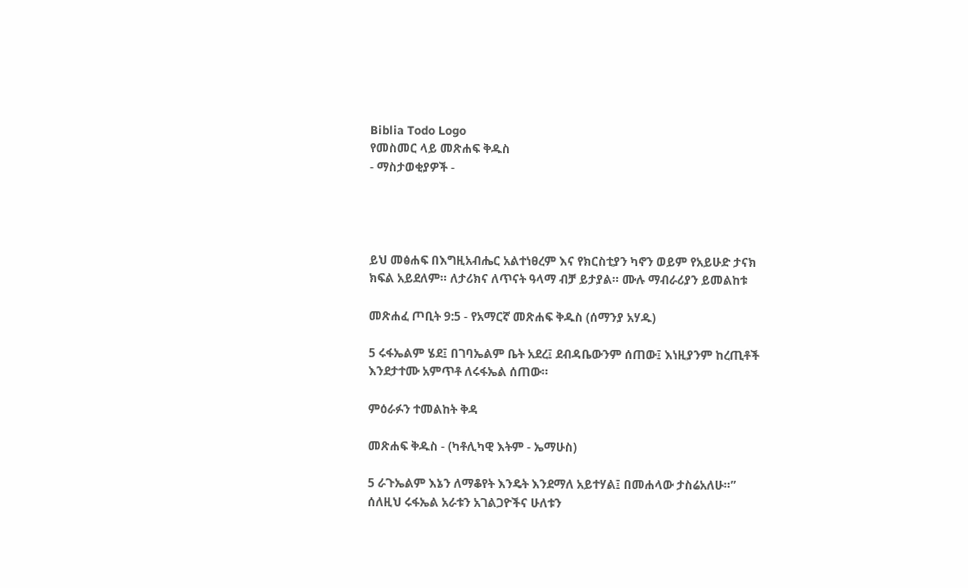Biblia Todo Logo
የመስመር ላይ መጽሐፍ ቅዱስ
- ማስታወቂያዎች -




ይህ መፅሐፍ በእግዚአብሔር አልተነፀረም እና የክርስቲያን ካኖን ወይም የአይሁድ ታናክ ክፍል አይደለም። ለታሪክና ለጥናት ዓላማ ብቻ ይታያል። ሙሉ ማብራሪያን ይመልከቱ

መጽሐፈ ጦቢት 9:5 - የአማርኛ መጽሐፍ ቅዱስ (ሰማንያ አሃዱ)

5 ሩፋኤልም ሄደ፤ በገባኤልም ቤት አደረ፤ ደብዳቤውንም ሰጠው፤ እነዚያንም ከረጢቶች እንደታተሙ አምጥቶ ለሩፋኤል ሰጠው።

ምዕራፉን ተመልከት ቅዳ

መጽሐፍ ቅዱስ - (ካቶሊካዊ እትም - ኤማሁስ)

5 ራጉኤልም እኔን ለማቆየት እንዴት እንደማለ አይተሃል፤ በመሐላው ታስሬአለሁ።” ሰለዚህ ሩፋኤል አራቱን አገልጋዮችና ሁለቱን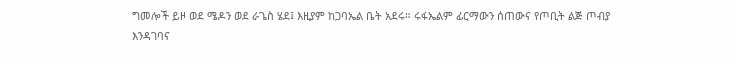ግመሎች ይዞ ወደ ሜዶን ወደ ራጌስ ሄደ፤ እዚያም ከጋባኤል ቤት አደሩ። ሩፋኤልም ፊርማውን ሰጠውና የጦቢት ልጅ ጦብያ እንዳገባና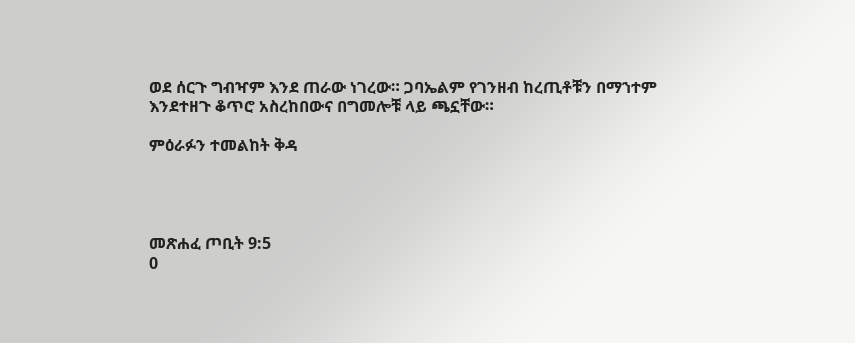ወደ ሰርጉ ግብዣም እንደ ጠራው ነገረው። ጋባኤልም የገንዘብ ከረጢቶቹን በማኀተም እንደተዘጉ ቆጥሮ አስረከበውና በግመሎቹ ላይ ጫኗቸው።

ምዕራፉን ተመልከት ቅዳ




መጽሐፈ ጦቢት 9:5
0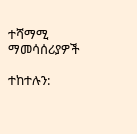ተሻማሚ ማመሳሰሪያዎች

ተከተሉን: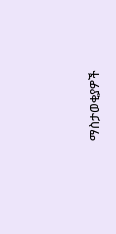ማስታወቂያዎች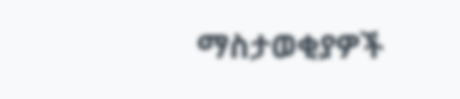ማስታወቂያዎች